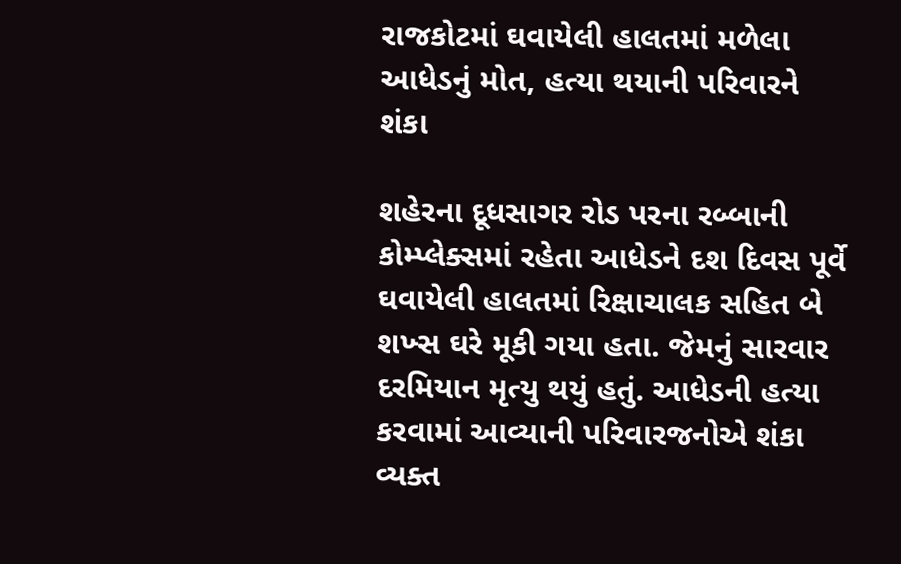રાજકોટમાં ઘવાયેલી હાલતમાં મળેલા આધેડનું મોત, હત્યા થયાની પરિવારને શંકા

શહેરના દૂધસાગર રોડ પરના રબ્બાની કોમ્પ્લેક્સમાં રહેતા આધેડને દશ દિવસ પૂર્વે ઘવાયેલી હાલતમાં રિક્ષાચાલક સહિત બે શખ્સ ઘરે મૂકી ગયા હતા. જેમનું સારવાર દરમિયાન મૃત્યુ થયું હતું. આધેડની હત્યા કરવામાં આવ્યાની પરિવારજનોએ શંકા વ્યક્ત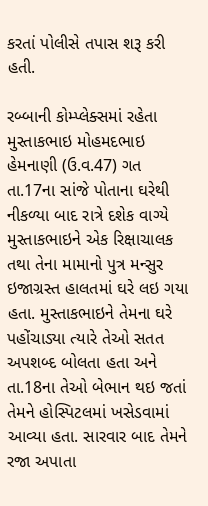કરતાં પોલીસે તપાસ શરૂ કરી હતી.

રબ્બાની કોમ્પ્લેક્સમાં રહેતા મુસ્તાકભાઇ મોહમદભાઇ હેમનાણી (ઉ.વ.47) ગત તા.17ના સાંજે પોતાના ઘરેથી નીકળ્યા બાદ રાત્રે દશેક વાગ્યે મુસ્તાકભાઇને એક રિક્ષાચાલક તથા તેના મામાનો પુત્ર મન્સુર ઇજાગ્રસ્ત હાલતમાં ઘરે લઇ ગયા હતા. મુસ્તાકભાઇને તેમના ઘરે પહોંચાડ્યા ત્યારે તેઓ સતત અપશબ્દ બોલતા હતા અને તા.18ના તેઓ બેભાન થઇ જતાં તેમને હોસ્પિટલમાં ખસેડવામાં આવ્યા હતા. સારવાર બાદ તેમને રજા અપાતા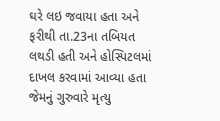ઘરે લઇ જવાયા હતા અને ફરીથી તા.23ના તબિયત લથડી હતી અને હોસ્પિટલમાં દાખલ કરવામાં આવ્યા હતા જેમનું ગુરુવારે મૃત્યુ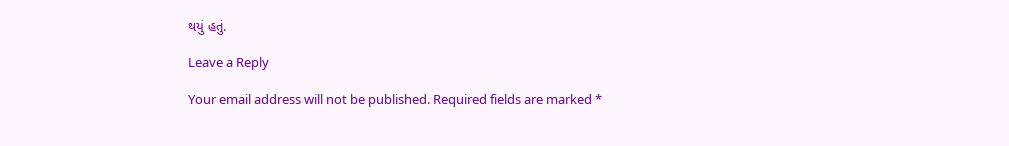થયું હતું.

Leave a Reply

Your email address will not be published. Required fields are marked *